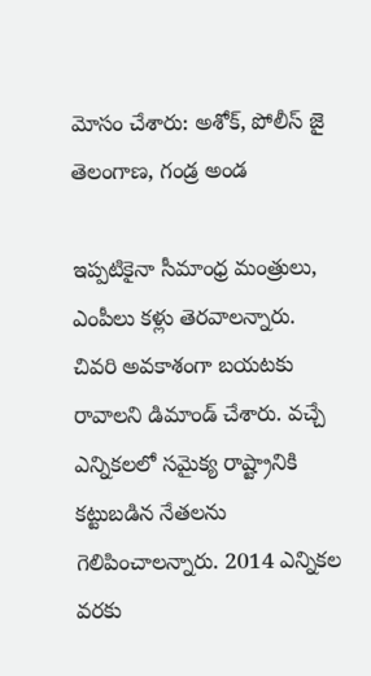మోసం చేశారు: అశోక్, పోలీస్ జై తెలంగాణ, గండ్ర అండ

ఇప్పటికైనా సీమాంధ్ర మంత్రులు, ఎంపీలు కళ్లు తెరవాలన్నారు. చివరి అవకాశంగా బయటకు రావాలని డిమాండ్ చేశారు. వచ్చే ఎన్నికలలో సమైక్య రాష్ట్రానికి కట్టుబడిన నేతలను గెలిపించాలన్నారు. 2014 ఎన్నికల వరకు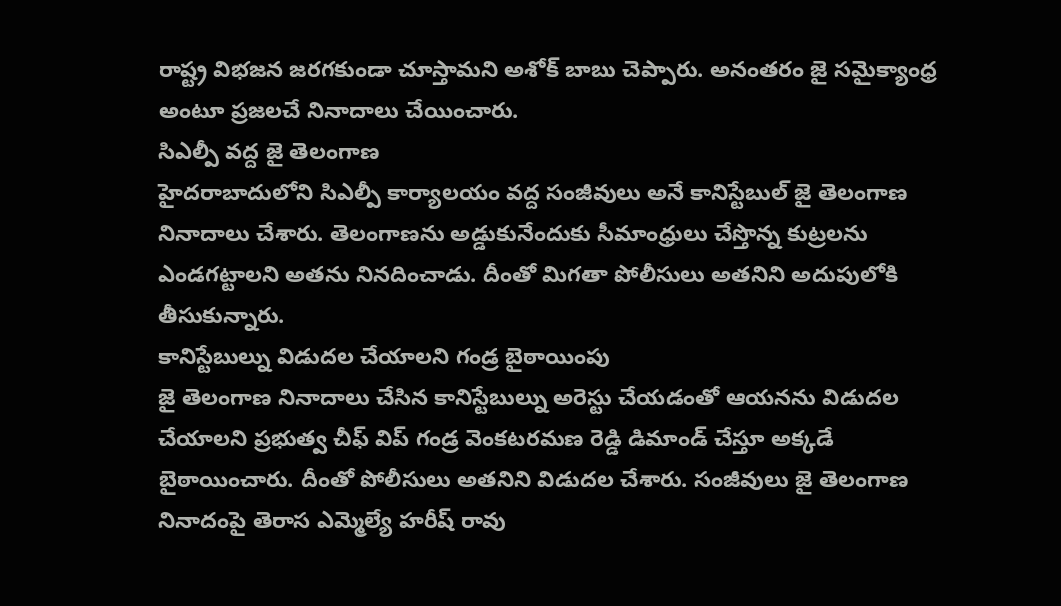రాష్ట్ర విభజన జరగకుండా చూస్తామని అశోక్ బాబు చెప్పారు. అనంతరం జై సమైక్యాంధ్ర అంటూ ప్రజలచే నినాదాలు చేయించారు.
సిఎల్పీ వద్ద జై తెలంగాణ
హైదరాబాదులోని సిఎల్పీ కార్యాలయం వద్ద సంజీవులు అనే కానిస్టేబుల్ జై తెలంగాణ నినాదాలు చేశారు. తెలంగాణను అడ్డుకునేందుకు సీమాంధ్రులు చేస్తొన్న కుట్రలను ఎండగట్టాలని అతను నినదించాడు. దీంతో మిగతా పోలీసులు అతనిని అదుపులోకి తీసుకున్నారు.
కానిస్టేబుల్ను విడుదల చేయాలని గండ్ర బైఠాయింపు
జై తెలంగాణ నినాదాలు చేసిన కానిస్టేబుల్ను అరెస్టు చేయడంతో ఆయనను విడుదల చేయాలని ప్రభుత్వ చీఫ్ విప్ గండ్ర వెంకటరమణ రెడ్డి డిమాండ్ చేస్తూ అక్కడే బైఠాయించారు. దీంతో పోలీసులు అతనిని విడుదల చేశారు. సంజీవులు జై తెలంగాణ నినాదంపై తెరాస ఎమ్మెల్యే హరీష్ రావు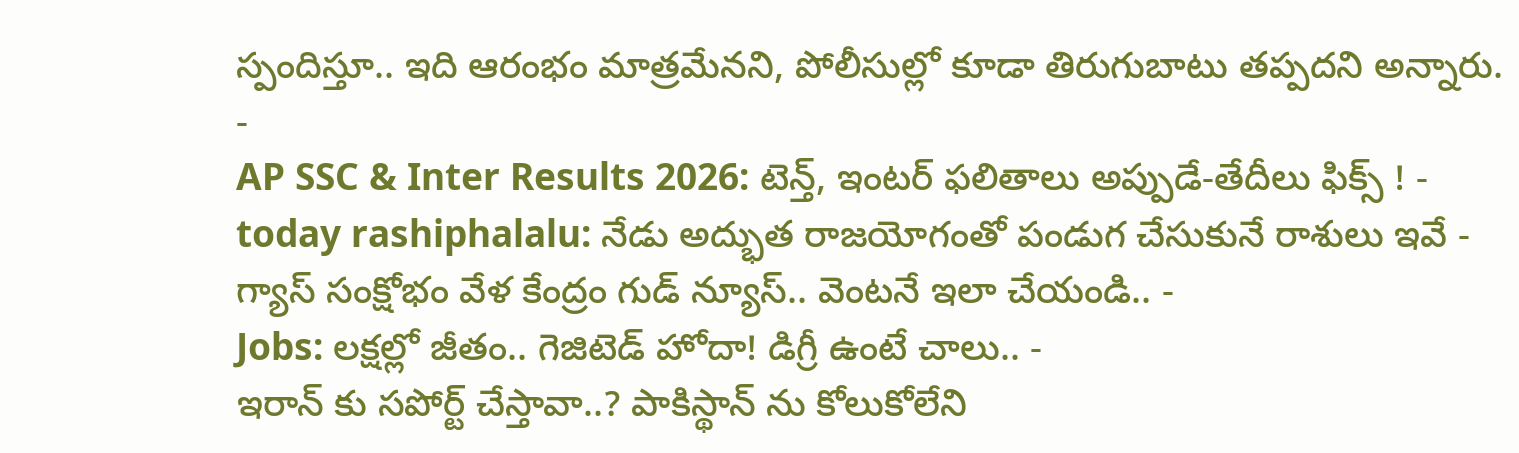స్పందిస్తూ.. ఇది ఆరంభం మాత్రమేనని, పోలీసుల్లో కూడా తిరుగుబాటు తప్పదని అన్నారు.
-
AP SSC & Inter Results 2026: టెన్త్, ఇంటర్ ఫలితాలు అప్పుడే-తేదీలు ఫిక్స్ ! -
today rashiphalalu: నేడు అద్భుత రాజయోగంతో పండుగ చేసుకునే రాశులు ఇవే -
గ్యాస్ సంక్షోభం వేళ కేంద్రం గుడ్ న్యూస్.. వెంటనే ఇలా చేయండి.. -
Jobs: లక్షల్లో జీతం.. గెజిటెడ్ హోదా! డిగ్రీ ఉంటే చాలు.. -
ఇరాన్ కు సపోర్ట్ చేస్తావా..? పాకిస్థాన్ ను కోలుకోలేని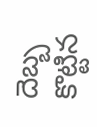దెబ్బ కొట్టిన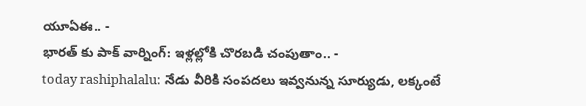యూఏఈ.. -
భారత్ కు పాక్ వార్నింగ్: ఇళ్లల్లోకి చొరబడి చంపుతాం.. -
today rashiphalalu: నేడు వీరికి సంపదలు ఇవ్వనున్న సూర్యుడు, లక్కంటే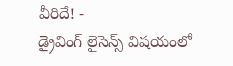వీరిదే! -
డ్రైవింగ్ లైసెన్స్ విషయంలో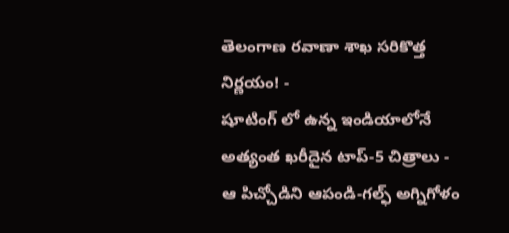తెలంగాణ రవాణా శాఖ సరికొత్త నిర్ణయం! -
షూటింగ్ లో ఉన్న ఇండియాలోనే అత్యంత ఖరీదైన టాప్-5 చిత్రాలు -
ఆ పిచ్చోడిని ఆపండి-గల్ఫ్ అగ్నిగోళం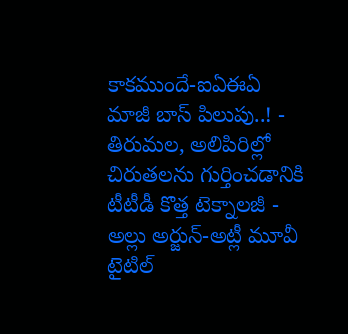కాకముందే-ఐఏఈఏ మాజీ బాస్ పిలుపు..! -
తిరుమల, అలిపిరిల్లో చిరుతలను గుర్తించడానికి టీటీడీ కొత్త టెక్నాలజీ -
అల్లు అర్జున్-అట్లీ మూవీ టైటిల్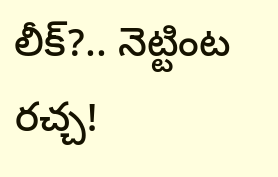లీక్?.. నెట్టింట రచ్చ!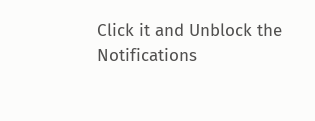Click it and Unblock the Notifications